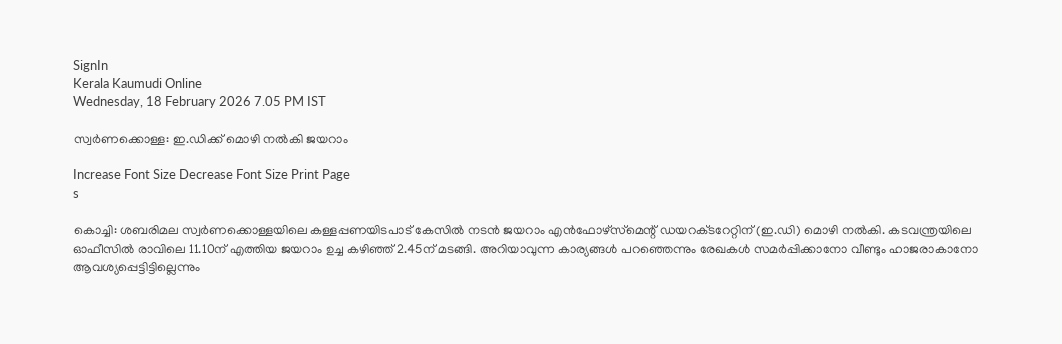SignIn
Kerala Kaumudi Online
Wednesday, 18 February 2026 7.05 PM IST

സ്വർണക്കൊള്ള: ഇ.ഡിക്ക് മൊഴി നൽകി ജയറാം

Increase Font Size Decrease Font Size Print Page
s

കൊച്ചി: ശബരിമല സ്വർണക്കൊള്ളയിലെ കള്ളപ്പണയിടപാട് കേസിൽ നടൻ ജയറാം എൻഫോഴ്സ്‌മെന്റ് ഡയറക്‌ടറേറ്റിന് (ഇ.ഡി) മൊഴി നൽകി. കടവന്ത്രയിലെ ഓഫീസിൽ രാവിലെ 11.10ന് എത്തിയ ജയറാം ഉച്ച കഴിഞ്ഞ് 2.45ന് മടങ്ങി. അറിയാവുന്ന കാര്യങ്ങൾ പറഞ്ഞെന്നും രേഖകൾ സമർപ്പിക്കാനോ വീണ്ടും ഹാജരാകാനോ ആവശ്യപ്പെട്ടിട്ടില്ലെന്നും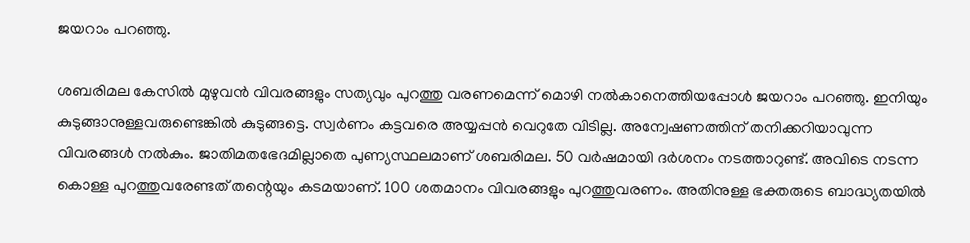ജയറാം പറഞ്ഞു.

ശബരിമല കേസിൽ മുഴുവൻ വിവരങ്ങളും സത്യവും പുറത്തു വരണമെന്ന് മൊഴി നൽകാനെത്തിയപ്പോൾ ജയറാം പറഞ്ഞു. ഇനിയും കുടുങ്ങാനുള്ളവരുണ്ടെങ്കിൽ കുടുങ്ങട്ടെ. സ്വർണം കട്ടവരെ അയ്യപ്പൻ വെറുതേ വിടില്ല. അന്വേഷണത്തിന് തനിക്കറിയാവുന്ന വിവരങ്ങൾ നൽകും. ജാതിമതഭേദമില്ലാതെ പുണ്യസ്ഥലമാണ് ശബരിമല. 50 വർഷമായി ദർശനം നടത്താറുണ്ട്. അവിടെ നടന്ന കൊള്ള പുറത്തുവരേണ്ടത് തന്റെയും കടമയാണ്. 100 ശതമാനം വിവരങ്ങളും പുറത്തുവരണം. അതിനുള്ള ഭക്തരുടെ ബാദ്ധ്യതയിൽ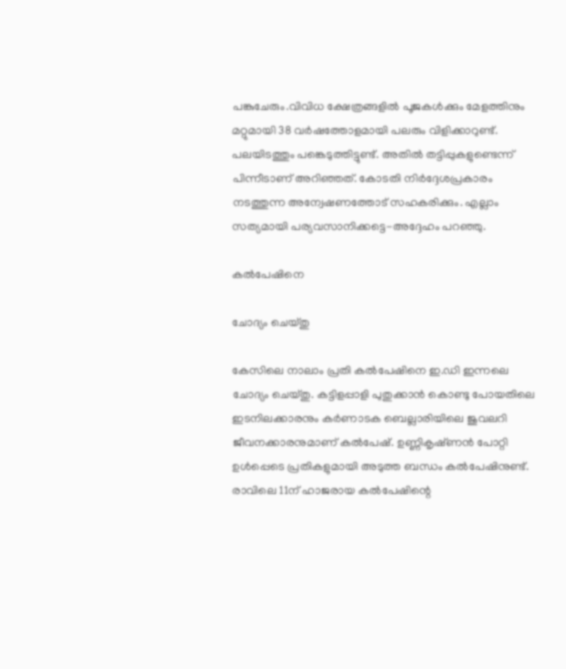പങ്കുചേരും.വിവിധ ക്ഷേത്രങ്ങളിൽ പൂജകൾക്കും മേളത്തിനും മറ്റുമായി 38 വർഷത്തോളമായി പലരും വിളിക്കാറുണ്ട്. പലയിടത്തും പങ്കെടുത്തിട്ടുണ്ട്. അതിൽ തട്ടിപ്പുകളുണ്ടെന്ന് പിന്നീടാണ് അറിഞ്ഞത്. കോടതി നിർദ്ദേശപ്രകാരം നടത്തുന്ന അന്വേഷണത്തോട് സഹകരിക്കും. എല്ലാം സത്യമായി പര്യവസാനിക്കട്ടെ-അദ്ദേഹം പറഞ്ഞു.

കൽപേഷിനെ

ചോദ്യം ചെയ്‌തു

കേസിലെ നാലാം പ്രതി കൽപേഷിനെ ഇ.ഡി ഇന്നലെ ചോദ്യം ചെയ്‌തു. കട്ടിളപ്പാളി പുതുക്കാൻ കൊണ്ടു പോയതിലെ ഇടനിലക്കാരനും കർണാടക ബെല്ലാരിയിലെ ജുവലറി ജീവനക്കാരനുമാണ് കൽപേഷ്. ഉണ്ണികൃഷ്‌ണൻ പോറ്റി ഉൾപ്പെടെ പ്രതികളുമായി അടുത്ത ബന്ധം കൽപേഷിനുണ്ട്. രാവിലെ 11ന് ഹാജരായ കൽപേഷിന്റെ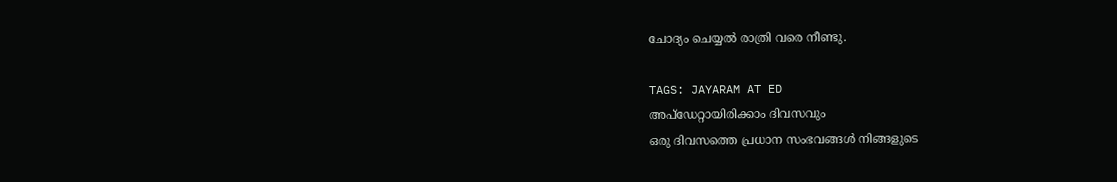ചോദ്യം ചെയ്യൽ രാത്രി വരെ നീണ്ടു.

TAGS: JAYARAM AT ED
അപ്ഡേറ്റായിരിക്കാം ദിവസവും
ഒരു ദിവസത്തെ പ്രധാന സംഭവങ്ങൾ നിങ്ങളുടെ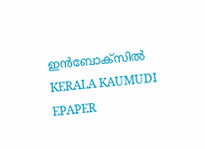ഇൻബോക്സിൽ
KERALA KAUMUDI EPAPER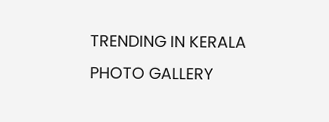TRENDING IN KERALA
PHOTO GALLERY